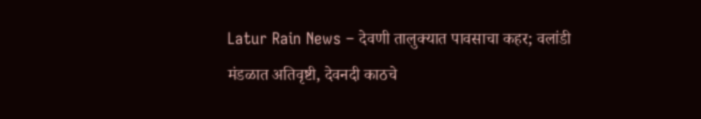Latur Rain News – देवणी तालुक्यात पावसाचा कहर; वलांडी मंडळात अतिवृष्टी, देवनदी काठचे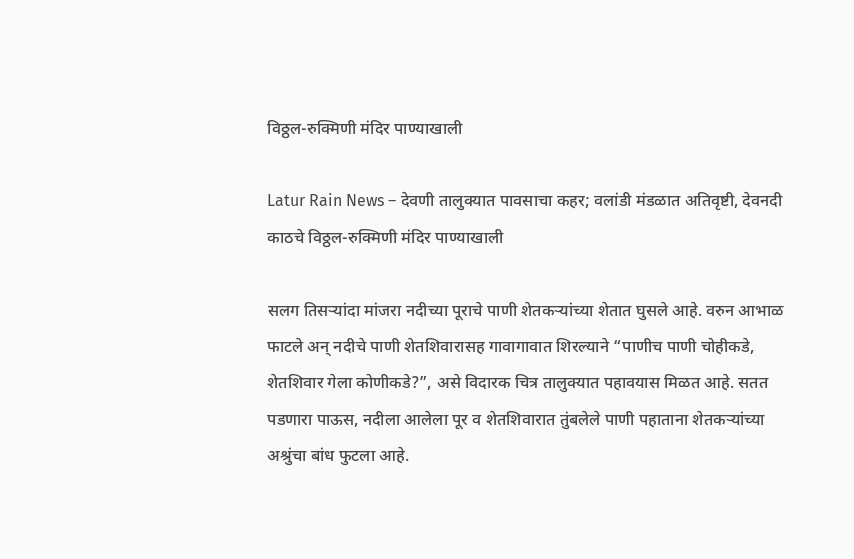विठ्ठल-रुक्मिणी मंदिर पाण्याखाली

Latur Rain News – देवणी तालुक्यात पावसाचा कहर; वलांडी मंडळात अतिवृष्टी, देवनदी काठचे विठ्ठल-रुक्मिणी मंदिर पाण्याखाली

सलग तिसऱ्यांदा मांजरा नदीच्या पूराचे पाणी शेतकऱ्यांच्या शेतात घुसले आहे. वरुन आभाळ फाटले अन् नदीचे पाणी शेतशिवारासह गावागावात शिरल्याने “पाणीच पाणी चोहीकडे, शेतशिवार गेला कोणीकडे?”, असे विदारक चित्र तालुक्यात पहावयास मिळत आहे. सतत पडणारा पाऊस, नदीला आलेला पूर व शेतशिवारात तुंबलेले पाणी पहाताना शेतकऱ्यांच्या अश्रुंचा बांध फुटला आहे.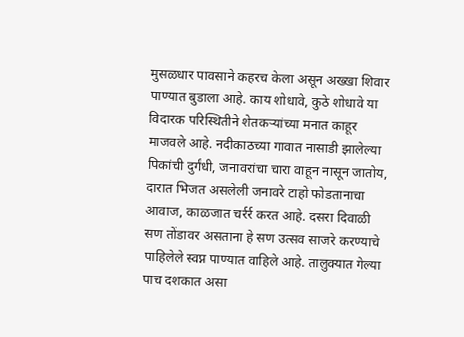मुसळधार पावसाने कहरच केला असून अख्खा शिवार पाण्यात बुडाला आहे. काय शोधावे, कुठे शोधावे या विदारक परिस्थितीने शेतकऱ्यांच्या मनात काहूर माजवले आहे. नदीकाठच्या गावात नासाडी झालेल्या पिकांची दुर्गंधी, जनावरांचा चारा वाहून नासून जातोय, दारात भिजत असलेली जनावरे टाहो फोडतानाचा आवाज, काळजात चर्रर्र करत आहे. दसरा दिवाळी सण तोंडावर असताना हे सण उत्सव साजरे करण्याचे पाहिलेले स्वप्न पाण्यात वाहिले आहे. तालुक्यात गेल्या पाच दशकात असा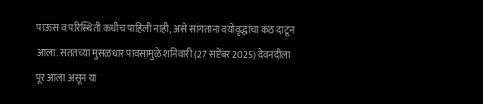पाऊस व परिस्थिती कधीच पाहिली नाही, असे सांगताना वयोवृद्धांचा कंठ दाटून आला. सततच्या मुसळधार पावसामुळे शनिवारी (27 सप्टेंबर 2025) देवनदीला पूर आला असून या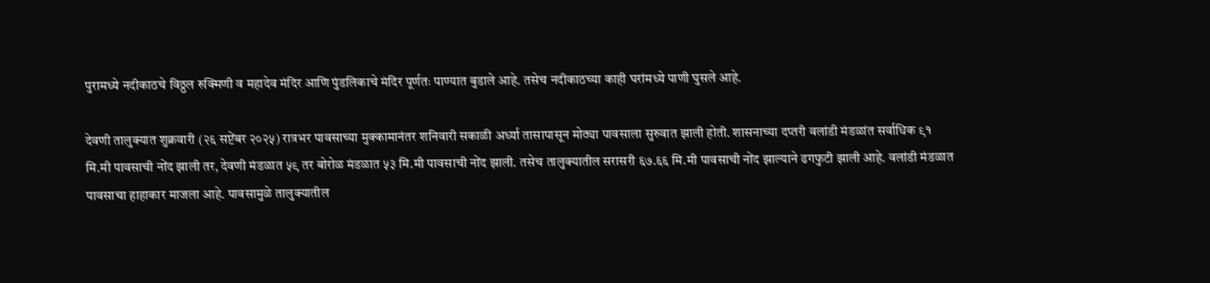पुरामध्ये नदीकाठचे विठ्ठल रुक्मिणी व महादेव मंदिर आणि पुंडलिकाचे मंदिर पूर्णतः पाण्यात बुडाले आहे. तसेच नदीकाठच्या काही घरांमध्ये पाणी घुसले आहे.

देवणी तालुक्यात शुक्रवारी (२६ सप्टेंबर २०२५) रात्रभर पावसाच्या मुक्कामानंतर शनिवारी सकाळी अर्ध्या तासापासून मोठ्या पावसाला सुरुवात झाली होती. शासनाच्या दप्तरी वलांडी मंडळांत सर्वाधिक ९१ मि.मी पावसाची नोंद झाली तर, देवणी मंडळात ५९ तर बोरोळ मंडळात ५३ मि.मी पावसाची नोंद झाली. तसेच तालुक्यातील सरासरी ६७.६६ मि.मी पावसाची नोंद झाल्याने ढगफुटी झाली आहे. वलांडी मंडळात पावसाचा हाहाकार माजला आहे. पावसामुळे तालुक्यातील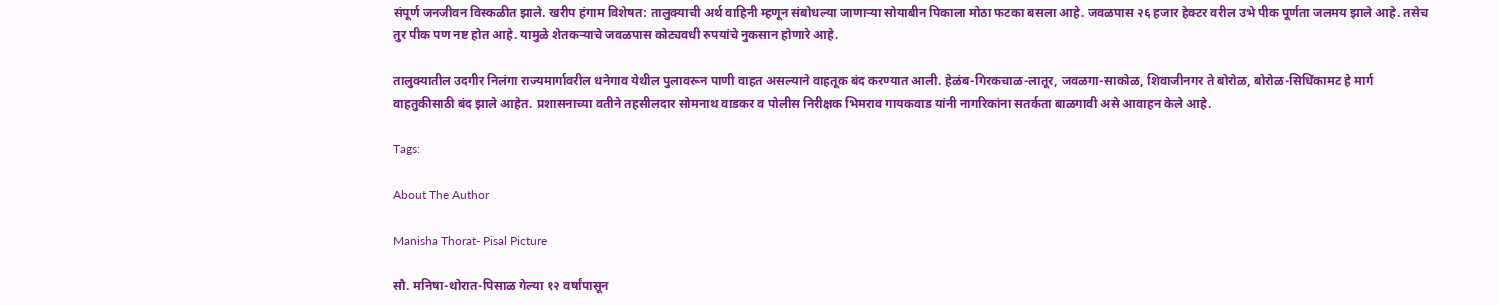संपूर्ण जनजीवन विस्कळीत झाले. खरीप हंगाम विशेषत: तालुक्याची अर्थ वाहिनी म्हणून संबोधल्या जाणाऱ्या सोयाबीन पिकाला मोठा फटका बसला आहे. जवळपास २६ हजार हेक्टर वरील उभे पीक पूर्णता जलमय झाले आहे. तसेच तुर पीक पण नष्ट होत आहे. यामुळे शेतकऱ्याचे जवळपास कोट्यवधी रुपयांचे नुकसान होणारे आहे.

तालुक्यातील उदगीर निलंगा राज्यमार्गावरील धनेगाव येथील पुलावरून पाणी वाहत असल्याने वाहतूक बंद करण्यात आली. हेळंब-गिरकचाळ-लातूर, जवळगा-साकोळ, शिवाजीनगर ते बोरोळ, बोरोळ-सिधिंकामट हे मार्ग वाहतुकीसाठी बंद झाले आहेत. प्रशासनाच्या वतीने तहसीलदार सोमनाथ वाडकर व पोलीस निरीक्षक भिमराव गायकवाड यांनी नागरिकांना सतर्कता बाळगावी असे आवाहन केले आहे.

Tags:

About The Author

Manisha Thorat- Pisal Picture

सौ. मनिषा-थोरात-पिसाळ गेल्या १२ वर्षांपासून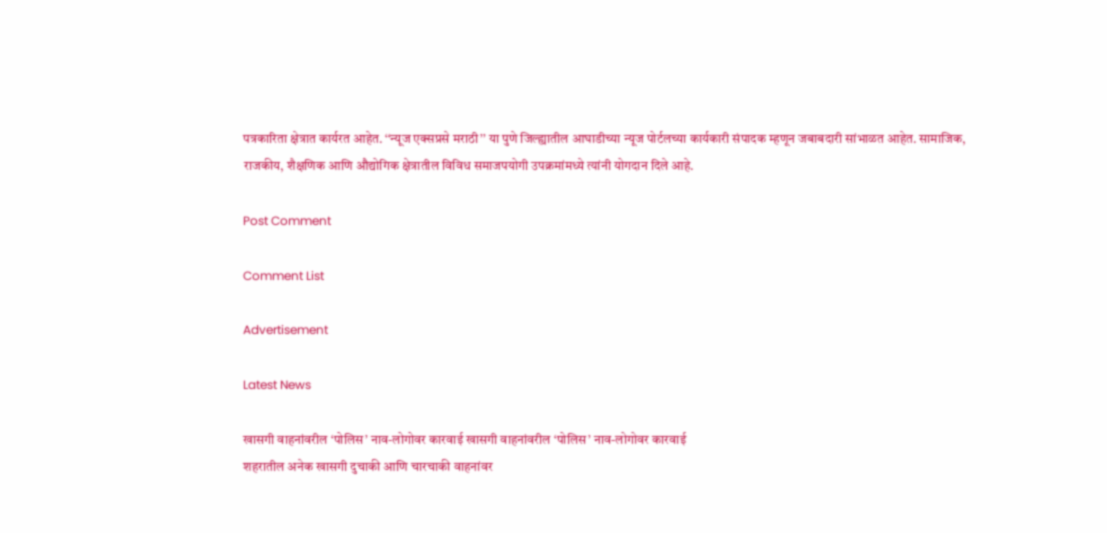पत्रकारिता क्षेत्रात कार्यरत आहेत. ‘‘न्यूज एक्सप्रसे मराठी’’ या पुणे जिल्ह्यातील आघाडीच्या न्यूज पोर्टलच्या कार्यकारी संपादक म्हणून जबाबदारी सांभाळत आहेत. सामाजिक, राजकीय, शैक्षणिक आणि औद्योगिक क्षेत्रातील विविध समाजपयोगी उपक्रमांमध्ये त्यांनी योगदान दिले आहे.

Post Comment

Comment List

Advertisement

Latest News

खासगी वाहनांवरील ‘पोलिस’ नाव-लोगोवर कारवाई खासगी वाहनांवरील ‘पोलिस’ नाव-लोगोवर कारवाई
शहरातील अनेक खासगी दुचाकी आणि चारचाकी वाहनांवर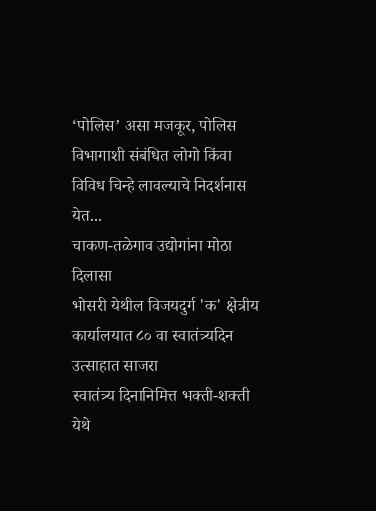‘पोलिस’ असा मजकूर, पोलिस विभागाशी संबंधित लोगो किंवा विविध चिन्हे लावल्याचे निदर्शनास येत...
चाकण-तळेगाव उद्योगांना मोठा दिलासा
भोसरी येथील विजयदुर्ग 'क' क्षेत्रीय कार्यालयात ८० वा स्वातंत्र्यदिन उत्साहात साजरा
स्वातंत्र्य दिनानिमित्त भक्ती-शक्ती येथे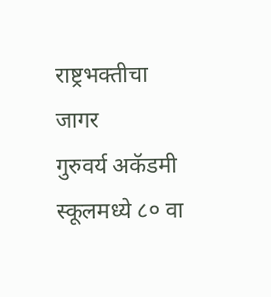राष्ट्रभक्तीचा जागर
गुरुवर्य अकॅडमी स्कूलमध्ये ८० वा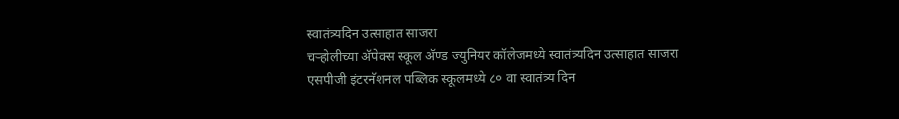स्वातंत्र्यदिन उत्साहात साजरा
चऱ्होलीच्या अ‍ॅपेक्स स्कूल अ‍ॅण्ड ज्युनियर कॉलेजमध्ये स्वातंत्र्यदिन उत्साहात साजरा
एसपीजी इंटरनॅशनल पब्लिक स्कूलमध्ये ८० वा स्वातंत्र्य दिन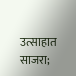उत्साहात साजरा;